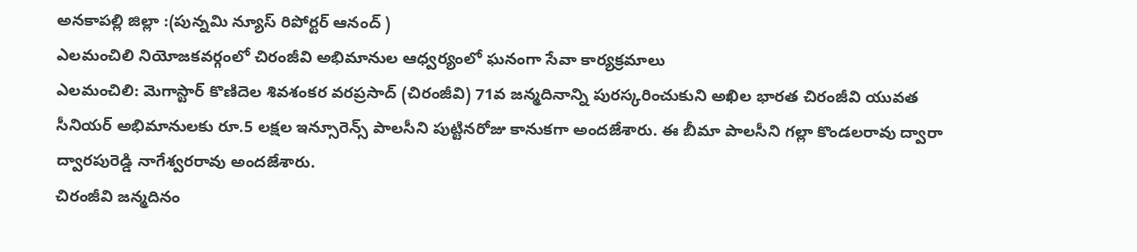అనకాపల్లి జిల్లా :(పున్నమి న్యూస్ రిపోర్టర్ ఆనంద్ )
ఎలమంచిలి నియోజకవర్గంలో చిరంజీవి అభిమానుల ఆధ్వర్యంలో ఘనంగా సేవా కార్యక్రమాలు
ఎలమంచిలి: మెగాస్టార్ కొణిదెల శివశంకర వరప్రసాద్ (చిరంజీవి) 71వ జన్మదినాన్ని పురస్కరించుకుని అఖిల భారత చిరంజీవి యువత సీనియర్ అభిమానులకు రూ.5 లక్షల ఇన్సూరెన్స్ పాలసీని పుట్టినరోజు కానుకగా అందజేశారు. ఈ బీమా పాలసీని గల్లా కొండలరావు ద్వారా ద్వారపురెడ్డి నాగేశ్వరరావు అందజేశారు.
చిరంజీవి జన్మదినం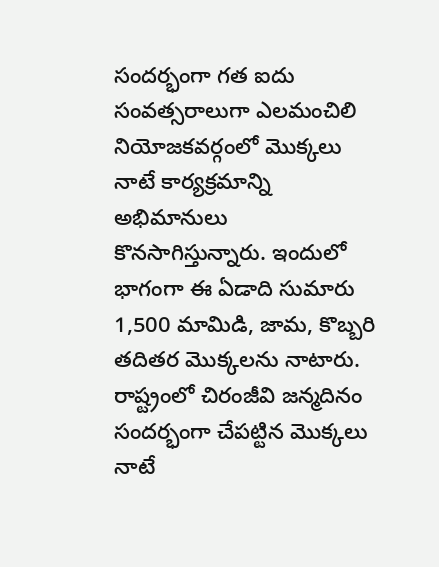సందర్భంగా గత ఐదు సంవత్సరాలుగా ఎలమంచిలి నియోజకవర్గంలో మొక్కలు నాటే కార్యక్రమాన్ని అభిమానులు కొనసాగిస్తున్నారు. ఇందులో భాగంగా ఈ ఏడాది సుమారు 1,500 మామిడి, జామ, కొబ్బరి తదితర మొక్కలను నాటారు.
రాష్ట్రంలో చిరంజీవి జన్మదినం సందర్భంగా చేపట్టిన మొక్కలు నాటే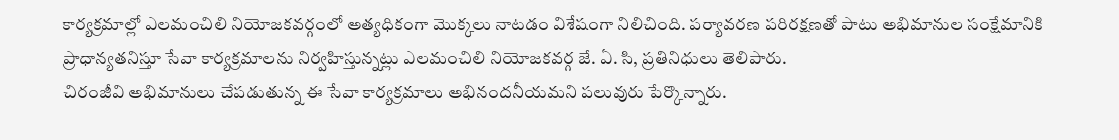కార్యక్రమాల్లో ఎలమంచిలి నియోజకవర్గంలో అత్యధికంగా మొక్కలు నాటడం విశేషంగా నిలిచింది. పర్యావరణ పరిరక్షణతో పాటు అభిమానుల సంక్షేమానికి ప్రాధాన్యతనిస్తూ సేవా కార్యక్రమాలను నిర్వహిస్తున్నట్లు ఎలమంచిలి నియోజకవర్గ జే. ఏ. సి, ప్రతినిధులు తెలిపారు.
చిరంజీవి అభిమానులు చేపడుతున్న ఈ సేవా కార్యక్రమాలు అభినందనీయమని పలువురు పేర్కొన్నారు.